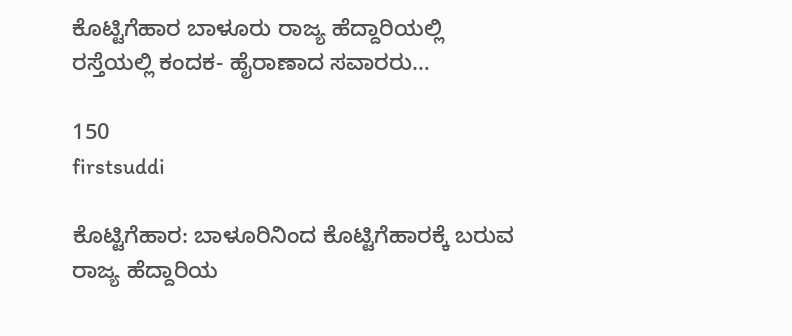ಕೊಟ್ಟಿಗೆಹಾರ ಬಾಳೂರು ರಾಜ್ಯ ಹೆದ್ದಾರಿಯಲ್ಲಿ ರಸ್ತೆಯಲ್ಲಿ ಕಂದಕ- ಹೈರಾಣಾದ ಸವಾರರು…

150
firstsuddi

ಕೊಟ್ಟಿಗೆಹಾರ: ಬಾಳೂರಿನಿಂದ ಕೊಟ್ಟಿಗೆಹಾರಕ್ಕೆ ಬರುವ ರಾಜ್ಯ ಹೆದ್ದಾರಿಯ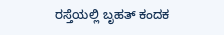ರಸ್ತೆಯಲ್ಲಿ ಬೃಹತ್ ಕಂದಕ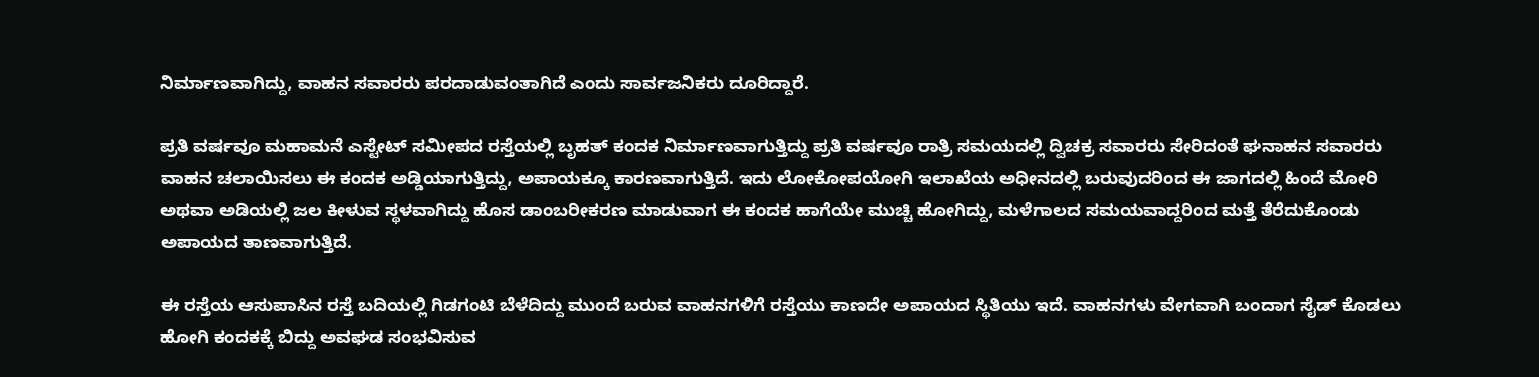ನಿರ್ಮಾಣವಾಗಿದ್ದು, ವಾಹನ ಸವಾರರು ಪರದಾಡುವಂತಾಗಿದೆ ಎಂದು ಸಾರ್ವಜನಿಕರು ದೂರಿದ್ದಾರೆ.

ಪ್ರತಿ ವರ್ಷವೂ ಮಹಾಮನೆ ಎಸ್ಟೇಟ್ ಸಮೀಪದ ರಸ್ತೆಯಲ್ಲಿ ಬೃಹತ್ ಕಂದಕ ನಿರ್ಮಾಣವಾಗುತ್ತಿದ್ದು ಪ್ರತಿ ವರ್ಷವೂ ರಾತ್ರಿ ಸಮಯದಲ್ಲಿ ದ್ವಿಚಕ್ರ ಸವಾರರು ಸೇರಿದಂತೆ ಘನಾಹನ ಸವಾರರು ವಾಹನ ಚಲಾಯಿಸಲು ಈ ಕಂದಕ ಅಡ್ಡಿಯಾಗುತ್ತಿದ್ದು, ಅಪಾಯಕ್ಕೂ ಕಾರಣವಾಗುತ್ತಿದೆ. ಇದು ಲೋಕೋಪಯೋಗಿ ಇಲಾಖೆಯ ಅಧೀನದಲ್ಲಿ ಬರುವುದರಿಂದ ಈ ಜಾಗದಲ್ಲಿ ಹಿಂದೆ ಮೋರಿ ಅಥವಾ ಅಡಿಯಲ್ಲಿ ಜಲ ಕೀಳುವ ಸ್ಥಳವಾಗಿದ್ದು ಹೊಸ ಡಾಂಬರೀಕರಣ ಮಾಡುವಾಗ ಈ ಕಂದಕ ಹಾಗೆಯೇ ಮುಚ್ಚಿ ಹೋಗಿದ್ದು, ಮಳೆಗಾಲದ ಸಮಯವಾದ್ದರಿಂದ ಮತ್ತೆ ತೆರೆದುಕೊಂಡು ಅಪಾಯದ ತಾಣವಾಗುತ್ತಿದೆ.

ಈ ರಸ್ತೆಯ ಆಸುಪಾಸಿನ ರಸ್ತೆ ಬದಿಯಲ್ಲಿ ಗಿಡಗಂಟಿ ಬೆಳೆದಿದ್ದು ಮುಂದೆ ಬರುವ ವಾಹನಗಳಿಗೆ ರಸ್ತೆಯು ಕಾಣದೇ ಅಪಾಯದ ಸ್ಥಿತಿಯು ಇದೆ. ವಾಹನಗಳು ವೇಗವಾಗಿ ಬಂದಾಗ ಸೈಡ್ ಕೊಡಲು ಹೋಗಿ ಕಂದಕಕ್ಕೆ ಬಿದ್ದು ಅವಘಡ ಸಂಭವಿಸುವ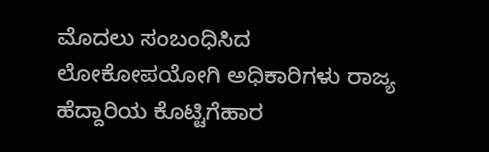ಮೊದಲು ಸಂಬಂಧಿಸಿದ ಲೋಕೋಪಯೋಗಿ ಅಧಿಕಾರಿಗಳು ರಾಜ್ಯ ಹೆದ್ದಾರಿಯ ಕೊಟ್ಟಿಗೆಹಾರ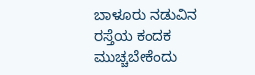ಬಾಳೂರು ನಡುವಿನ ರಸ್ತೆಯ ಕಂದಕ ಮುಚ್ಚಬೇಕೆಂದು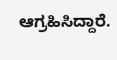ಆಗ್ರಹಿಸಿದ್ದಾರೆ.